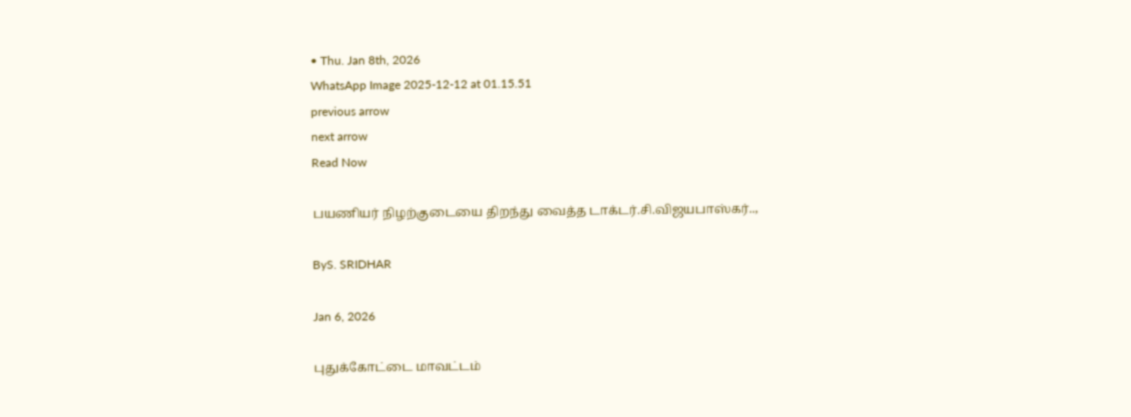• Thu. Jan 8th, 2026
WhatsApp Image 2025-12-12 at 01.15.51
previous arrow
next arrow
Read Now

பயணியர் நிழற்குடையை திறந்து வைத்த டாக்டர்.சி.விஜயபாஸ்கர்..,

ByS. SRIDHAR

Jan 6, 2026

புதுக்கோட்டை மாவட்டம்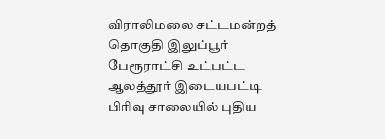விராலிமலை சட்டமன்றத் தொகுதி இலுப்பூர் பேரூராட்சி உட்பட்ட ஆலத்தூர் இடையபட்டி பிரிவு சாலையில் புதிய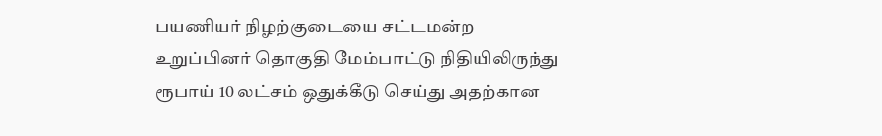பயணியர் நிழற்குடையை சட்டமன்ற உறுப்பினர் தொகுதி மேம்பாட்டு நிதியிலிருந்து ரூபாய் 10 லட்சம் ஒதுக்கீடு செய்து அதற்கான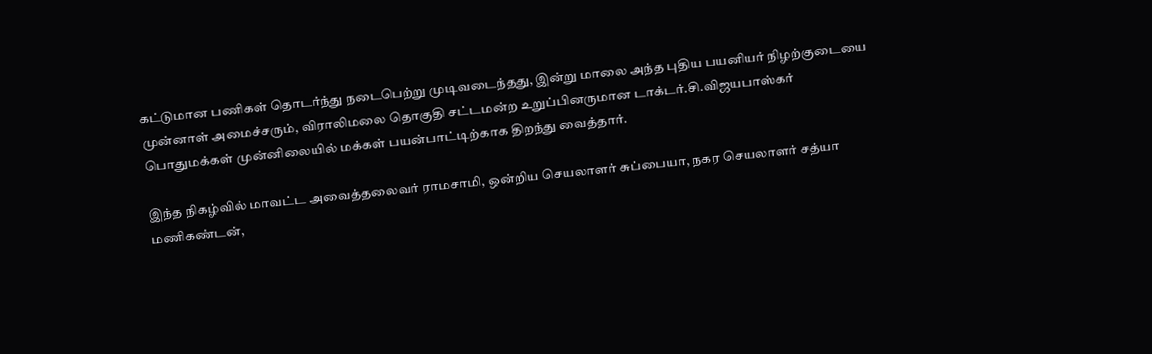கட்டுமான பணிகள் தொடர்ந்து நடைபெற்று முடிவடைந்தது, இன்று மாலை அந்த புதிய பயனியர் நிழற்குடையை முன்னாள் அமைச்சரும், விராலிமலை தொகுதி சட்டமன்ற உறுப்பினருமான டாக்டர்.சி.விஜயபாஸ்கர் பொதுமக்கள் முன்னிலையில் மக்கள் பயன்பாட்டிற்காக திறந்து வைத்தார்.

இந்த நிகழ்வில் மாவட்ட அவைத்தலைவர் ராமசாமி, ஒன்றிய செயலாளர் சுப்பையா, நகர செயலாளர் சத்யா மணிகண்டன்,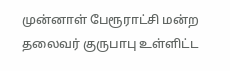முன்னாள் பேரூராட்சி மன்ற தலைவர் குருபாபு உள்ளிட்ட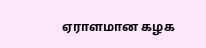ஏராளமான கழக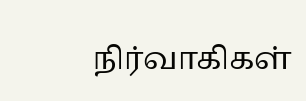நிர்வாகிகள்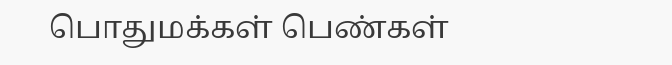பொதுமக்கள் பெண்கள்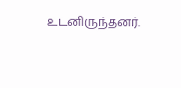உடனிருந்தனர்.